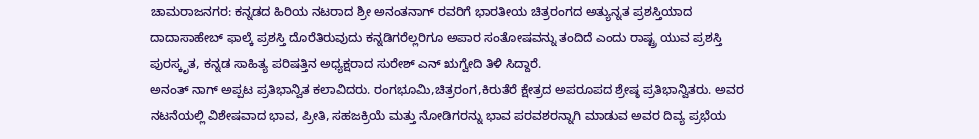ಚಾಮರಾಜನಗರ: ಕನ್ನಡದ ಹಿರಿಯ ನಟರಾದ ಶ್ರೀ ಅನಂತನಾಗ್ ರವರಿಗೆ ಭಾರತೀಯ ಚಿತ್ರರಂಗದ ಅತ್ಯುನ್ನತ ಪ್ರಶಸ್ತಿಯಾದ ದಾದಾಸಾಹೇಬ್ ಫಾಲ್ಕೆ ಪ್ರಶಸ್ತಿ ದೊರೆತಿರುವುದು ಕನ್ನಡಿಗರೆಲ್ಲರಿಗೂ ಅಪಾರ ಸಂತೋಷವನ್ನು ತಂದಿದೆ ಎಂದು ರಾಷ್ಟ್ರ ಯುವ ಪ್ರಶಸ್ತಿ ಪುರಸ್ಕೃತ, ಕನ್ನಡ ಸಾಹಿತ್ಯ ಪರಿಷತ್ತಿನ ಅಧ್ಯಕ್ಷರಾದ ಸುರೇಶ್ ಎನ್ ಋಗ್ವೇದಿ ತಿಳಿ ಸಿದ್ದಾರೆ.
ಅನಂತ್ ನಾಗ್ ಅಪ್ಪಟ ಪ್ರತಿಭಾನ್ವಿತ ಕಲಾವಿದರು. ರಂಗಭೂಮಿ,ಚಿತ್ರರಂಗ,ಕಿರುತೆರೆ ಕ್ಷೇತ್ರದ ಅಪರೂಪದ ಶ್ರೇಷ್ಠ ಪ್ರತಿಭಾನ್ವಿತರು. ಅವರ ನಟನೆಯಲ್ಲಿ ವಿಶೇಷವಾದ ಭಾವ, ಪ್ರೀತಿ, ಸಹಜಕ್ರಿಯೆ ಮತ್ತು ನೋಡಿಗರನ್ನು ಭಾವ ಪರವಶರನ್ನಾಗಿ ಮಾಡುವ ಅವರ ದಿವ್ಯ ಪ್ರಭೆಯ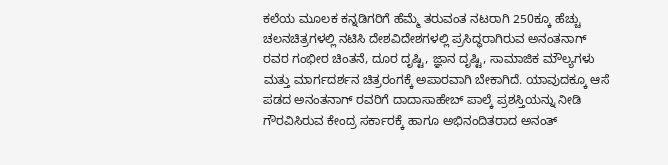ಕಲೆಯ ಮೂಲಕ ಕನ್ನಡಿಗರಿಗೆ ಹೆಮ್ಮೆ ತರುವಂತ ನಟರಾಗಿ 250ಕ್ಕೂ ಹೆಚ್ಚು ಚಲನಚಿತ್ರಗಳಲ್ಲಿ ನಟಿಸಿ ದೇಶವಿದೇಶಗಳಲ್ಲಿ ಪ್ರಸಿದ್ಧರಾಗಿರುವ ಅನಂತನಾಗ್ ರವರ ಗಂಭೀರ ಚಿಂತನೆ, ದೂರ ದೃಷ್ಟಿ, ಜ್ಞಾನ ದೃಷ್ಟಿ, ಸಾಮಾಜಿಕ ಮೌಲ್ಯಗಳು ಮತ್ತು ಮಾರ್ಗದರ್ಶನ ಚಿತ್ರರಂಗಕ್ಕೆ ಅಪಾರವಾಗಿ ಬೇಕಾಗಿದೆ. ಯಾವುದಕ್ಕೂ ಆಸೆ ಪಡದ ಅನಂತನಾಗ್ ರವರಿಗೆ ದಾದಾಸಾಹೇಬ್ ಪಾಲ್ಕೆ ಪ್ರಶಸ್ತಿಯನ್ನು ನೀಡಿ ಗೌರವಿಸಿರುವ ಕೇಂದ್ರ ಸರ್ಕಾರಕ್ಕೆ ಹಾಗೂ ಅಭಿನಂದಿತರಾದ ಅನಂತ್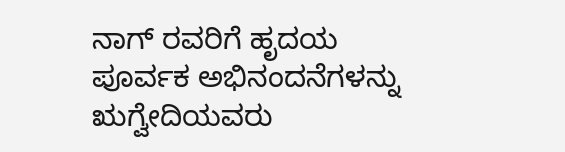ನಾಗ್ ರವರಿಗೆ ಹೃದಯ ಪೂರ್ವಕ ಅಭಿನಂದನೆಗಳನ್ನು ಋಗ್ವೇದಿಯವರು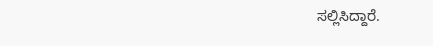ಸಲ್ಲಿಸಿದ್ದಾರೆ.